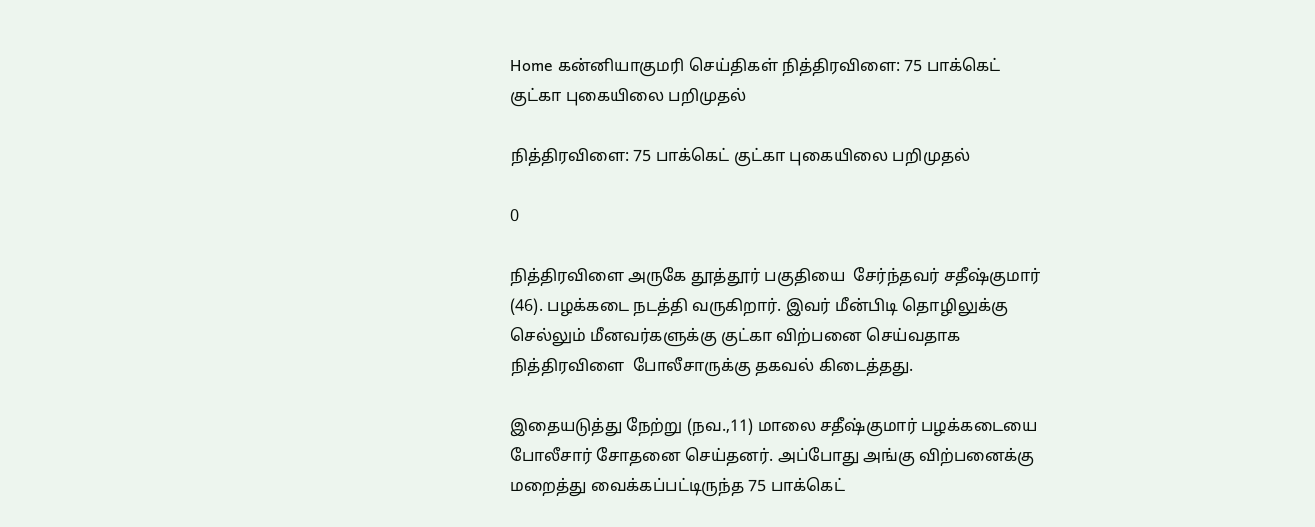Home கன்னியாகுமரி செய்திகள் நித்திரவிளை: 75 பாக்கெட் குட்கா புகையிலை பறிமுதல்

நித்திரவிளை: 75 பாக்கெட் குட்கா புகையிலை பறிமுதல்

0

நித்திரவிளை அருகே தூத்தூர் பகுதியை  சேர்ந்தவர் சதீஷ்குமார் (46). பழக்கடை நடத்தி வருகிறார். இவர் மீன்பிடி தொழிலுக்கு செல்லும் மீனவர்களுக்கு குட்கா விற்பனை செய்வதாக நித்திரவிளை  போலீசாருக்கு தகவல் கிடைத்தது.

இதையடுத்து நேற்று (நவ.,11) மாலை சதீஷ்குமார் பழக்கடையை போலீசார் சோதனை செய்தனர். அப்போது அங்கு விற்பனைக்கு மறைத்து வைக்கப்பட்டிருந்த 75 பாக்கெட்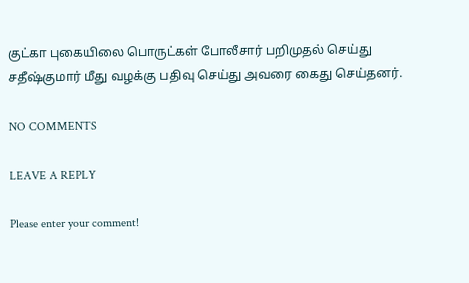குட்கா புகையிலை பொருட்கள் போலீசார் பறிமுதல் செய்து சதீஷ்குமார் மீது வழக்கு பதிவு செய்து அவரை கைது செய்தனர்.

NO COMMENTS

LEAVE A REPLY

Please enter your comment!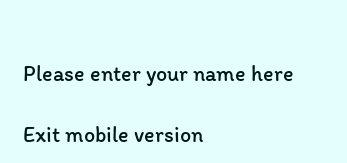Please enter your name here

Exit mobile version